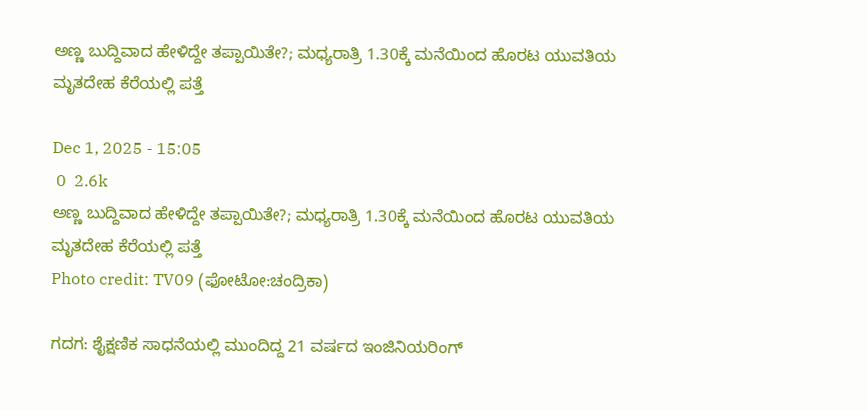ಅಣ್ಣ ಬುದ್ದಿವಾದ ಹೇಳಿದ್ದೇ ತಪ್ಪಾಯಿತೇ?; ಮಧ್ಯರಾತ್ರಿ 1.30ಕ್ಕೆ ಮನೆಯಿಂದ ಹೊರಟ ಯುವತಿಯ ಮೃತದೇಹ ಕೆರೆಯಲ್ಲಿ ಪತ್ತೆ

Dec 1, 2025 - 15:05
 0  2.6k
ಅಣ್ಣ ಬುದ್ದಿವಾದ ಹೇಳಿದ್ದೇ ತಪ್ಪಾಯಿತೇ?; ಮಧ್ಯರಾತ್ರಿ 1.30ಕ್ಕೆ ಮನೆಯಿಂದ ಹೊರಟ ಯುವತಿಯ ಮೃತದೇಹ ಕೆರೆಯಲ್ಲಿ ಪತ್ತೆ
Photo credit: TV09 (ಫೋಟೋ:ಚಂದ್ರಿಕಾ)

ಗದಗ: ಶೈಕ್ಷಣಿಕ ಸಾಧನೆಯಲ್ಲಿ ಮುಂದಿದ್ದ 21 ವರ್ಷದ ಇಂಜಿನಿಯರಿಂಗ್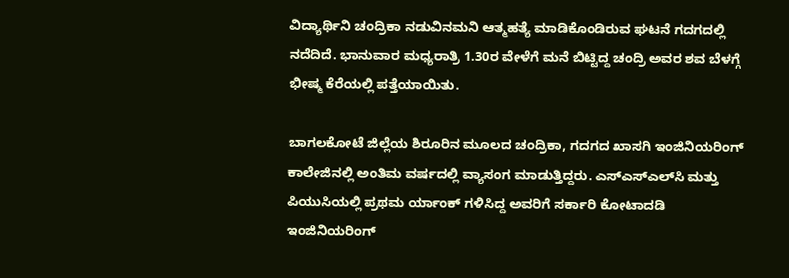ವಿದ್ಯಾರ್ಥಿನಿ ಚಂದ್ರಿಕಾ ನಡುವಿನಮನಿ ಆತ್ಮಹತ್ಯೆ ಮಾಡಿಕೊಂಡಿರುವ ಘಟನೆ ಗದಗದಲ್ಲಿ ನದೆದಿದೆ. ಭಾನುವಾರ ಮಧ್ಯರಾತ್ರಿ 1.30ರ ವೇಳೆಗೆ ಮನೆ ಬಿಟ್ಟಿದ್ದ ಚಂದ್ರಿ ಅವರ ಶವ ಬೆಳಗ್ಗೆ ಭೀಷ್ಮ ಕೆರೆಯಲ್ಲಿ ಪತ್ತೆಯಾಯಿತು.

ಬಾಗಲಕೋಟೆ ಜಿಲ್ಲೆಯ ಶಿರೂರಿನ ಮೂಲದ ಚಂದ್ರಿಕಾ, ಗದಗದ ಖಾಸಗಿ ಇಂಜಿನಿಯರಿಂಗ್ ಕಾಲೇಜಿನಲ್ಲಿ ಅಂತಿಮ ವರ್ಷದಲ್ಲಿ ವ್ಯಾಸಂಗ ಮಾಡುತ್ತಿದ್ದರು. ಎಸ್‌ಎಸ್‌ಎಲ್‌ಸಿ ಮತ್ತು ಪಿಯುಸಿಯಲ್ಲಿ ಪ್ರಥಮ ರ್ಯಾಂಕ್‌ ಗಳಿಸಿದ್ದ ಅವರಿಗೆ ಸರ್ಕಾರಿ ಕೋಟಾದಡಿ ಇಂಜಿನಿಯರಿಂಗ್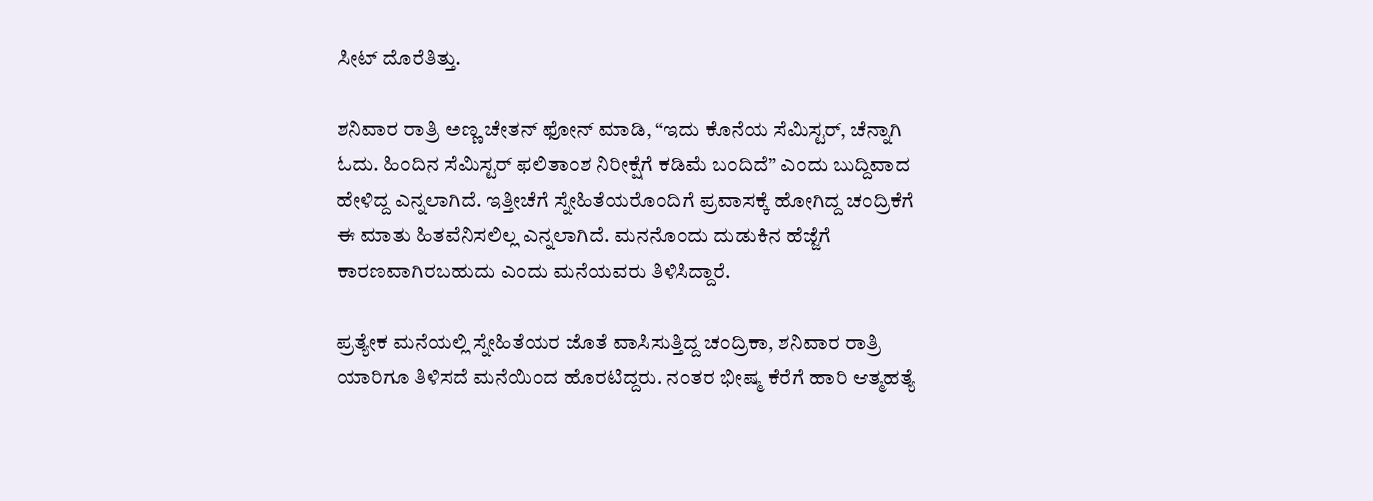ಸೀಟ್ ದೊರೆತಿತ್ತು.

ಶನಿವಾರ ರಾತ್ರಿ ಅಣ್ಣ ಚೇತನ್ ಫೋನ್ ಮಾಡಿ, “ಇದು ಕೊನೆಯ ಸೆಮಿಸ್ಟರ್, ಚೆನ್ನಾಗಿ ಓದು. ಹಿಂದಿನ ಸೆಮಿಸ್ಟರ್ ಫಲಿತಾಂಶ ನಿರೀಕ್ಷೆಗೆ ಕಡಿಮೆ ಬಂದಿದೆ” ಎಂದು ಬುದ್ದಿವಾದ ಹೇಳಿದ್ದ ಎನ್ನಲಾಗಿದೆ. ಇತ್ತೀಚೆಗೆ ಸ್ನೇಹಿತೆಯರೊಂದಿಗೆ ಪ್ರವಾಸಕ್ಕೆ ಹೋಗಿದ್ದ ಚಂದ್ರಿಕೆಗೆ ಈ ಮಾತು ಹಿತವೆನಿಸಲಿಲ್ಲ ಎನ್ನಲಾಗಿದೆ. ಮನನೊಂದು ದುಡುಕಿನ ಹೆಜ್ಜೆಗೆ ಕಾರಣವಾಗಿರಬಹುದು ಎಂದು ಮನೆಯವರು ತಿಳಿಸಿದ್ದಾರೆ.

ಪ್ರತ್ಯೇಕ ಮನೆಯಲ್ಲಿ ಸ್ನೇಹಿತೆಯರ ಜೊತೆ ವಾಸಿಸುತ್ತಿದ್ದ ಚಂದ್ರಿಕಾ, ಶನಿವಾರ ರಾತ್ರಿ ಯಾರಿಗೂ ತಿಳಿಸದೆ ಮನೆಯಿಂದ ಹೊರಟಿದ್ದರು. ನಂತರ ಭೀಷ್ಮ ಕೆರೆಗೆ ಹಾರಿ ಆತ್ಮಹತ್ಯೆ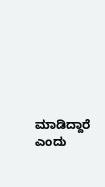ಮಾಡಿದ್ದಾರೆ ಎಂದು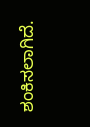ಶಂಕಿಸಲಾಗಿದೆ.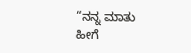“ನನ್ನ ಮಾತು ಹೀಗೆ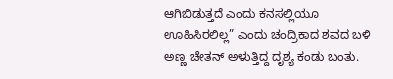ಆಗಿಬಿಡುತ್ತದೆ ಎಂದು ಕನಸಲ್ಲಿಯೂ ಊಹಿಸಿರಲಿಲ್ಲ” ಎಂದು ಚಂದ್ರಿಕಾದ ಶವದ ಬಳಿ ಅಣ್ಣ ಚೇತನ್ ಅಳುತ್ತಿದ್ದ ದೃಶ್ಯ ಕಂಡು ಬಂತು.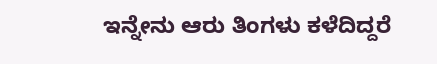ಇನ್ನೇನು ಆರು ತಿಂಗಳು ಕಳೆದಿದ್ದರೆ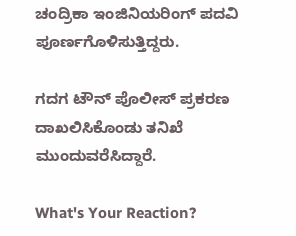ಚಂದ್ರಿಕಾ ಇಂಜಿನಿಯರಿಂಗ್‌ ಪದವಿ ಪೂರ್ಣಗೊಳಿಸುತ್ತಿದ್ದರು.

ಗದಗ ಟೌನ್‌ ಪೊಲೀಸ್‌ ಪ್ರಕರಣ ದಾಖಲಿಸಿಕೊಂಡು ತನಿಖೆ ಮುಂದುವರೆಸಿದ್ದಾರೆ.

What's Your Reaction?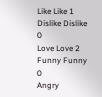Like Like 1
Dislike Dislike 0
Love Love 2
Funny Funny 0
Angry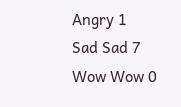Angry 1
Sad Sad 7
Wow Wow 0